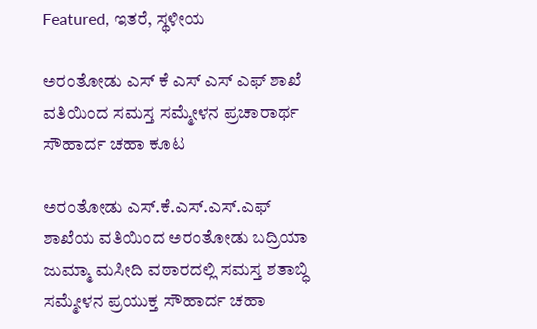Featured, ಇತರೆ, ಸ್ಥಳೀಯ

ಅರಂತೋಡು ಎಸ್ ಕೆ ಎಸ್ ಎಸ್ ಎಫ್ ಶಾಖೆ ವತಿಯಿಂದ ಸಮಸ್ತ ಸಮ್ಮೇಳನ ಪ್ರಚಾರಾರ್ಥ ಸೌಹಾರ್ದ ಚಹಾ ಕೂಟ

ಅರಂತೋಡು ಎಸ್‌.ಕೆ‌.ಎಸ್‌.ಎಸ್‌.ಎಫ್ ಶಾಖೆಯ ವತಿಯಿಂದ ಅರಂತೋಡು ಬದ್ರಿಯಾ ಜುಮ್ಮಾ ಮಸೀದಿ ವಠಾರದಲ್ಲಿ ಸಮಸ್ತ ಶತಾಬ್ಧಿ ಸಮ್ಮೇಳನ ಪ್ರಯುಕ್ತ ಸೌಹಾರ್ದ ಚಹಾ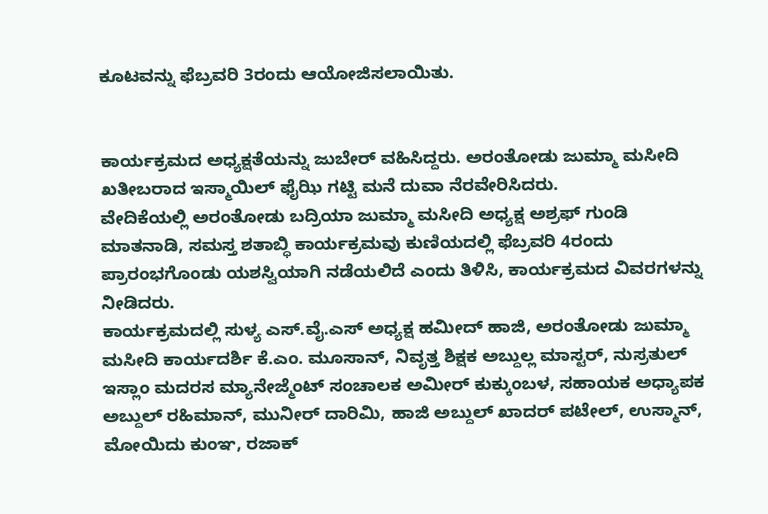ಕೂಟವನ್ನು ಫೆಬ್ರವರಿ 3ರಂದು ಆಯೋಜಿಸಲಾಯಿತು.


ಕಾರ್ಯಕ್ರಮದ ಅಧ್ಯಕ್ಷತೆಯನ್ನು ಜುಬೇರ್ ವಹಿಸಿದ್ದರು. ಅರಂತೋಡು ಜುಮ್ಮಾ ಮಸೀದಿ ಖತೀಬರಾದ ಇಸ್ಮಾಯಿಲ್ ಫೈಝಿ ಗಟ್ಟಿ ಮನೆ ದುವಾ ನೆರವೇರಿಸಿದರು.
ವೇದಿಕೆಯಲ್ಲಿ ಅರಂತೋಡು ಬದ್ರಿಯಾ ಜುಮ್ಮಾ ಮಸೀದಿ ಅಧ್ಯಕ್ಷ ಅಶ್ರಫ್ ಗುಂಡಿ ಮಾತನಾಡಿ, ಸಮಸ್ತ ಶತಾಬ್ಧಿ ಕಾರ್ಯಕ್ರಮವು ಕುಣಿಯದಲ್ಲಿ ಫೆಬ್ರವರಿ 4ರಂದು ಪ್ರಾರಂಭಗೊಂಡು ಯಶಸ್ವಿಯಾಗಿ ನಡೆಯಲಿದೆ ಎಂದು ತಿಳಿಸಿ, ಕಾರ್ಯಕ್ರಮದ ವಿವರಗಳನ್ನು ನೀಡಿದರು.
ಕಾರ್ಯಕ್ರಮದಲ್ಲಿ ಸುಳ್ಯ ಎಸ್‌.ವೈ‌.ಎಸ್ ಅಧ್ಯಕ್ಷ ಹಮೀದ್ ಹಾಜಿ, ಅರಂತೋಡು ಜುಮ್ಮಾ ಮಸೀದಿ ಕಾರ್ಯದರ್ಶಿ ಕೆ.ಎಂ. ಮೂಸಾನ್, ನಿವೃತ್ತ ಶಿಕ್ಷಕ ಅಬ್ದುಲ್ಲ ಮಾಸ್ಟರ್, ನುಸ್ರತುಲ್ ಇಸ್ಲಾಂ ಮದರಸ ಮ್ಯಾನೇಜ್ಮೆಂಟ್ ಸಂಚಾಲಕ ಅಮೀರ್ ಕುಕ್ಕುಂಬಳ, ಸಹಾಯಕ ಅಧ್ಯಾಪಕ ಅಬ್ದುಲ್ ರಹಿಮಾನ್, ಮುನೀರ್ ದಾರಿಮಿ, ಹಾಜಿ ಅಬ್ದುಲ್ ಖಾದರ್ ಪಟೇಲ್, ಉಸ್ಮಾನ್, ಮೋಯಿದು ಕುಂಞ, ರಜಾಕ್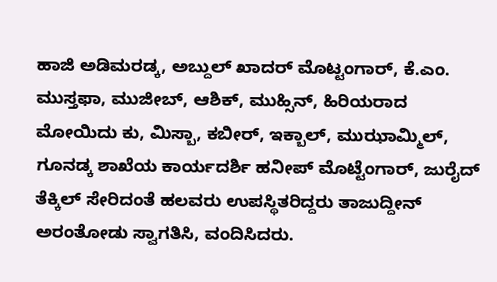ಹಾಜಿ ಅಡಿಮರಡ್ಕ, ಅಬ್ದುಲ್ ಖಾದರ್ ಮೊಟ್ಟಂಗಾರ್, ಕೆ.ಎಂ. ಮುಸ್ತಫಾ, ಮುಜೀಬ್, ಆಶಿಕ್, ಮುಹ್ಸಿನ್, ಹಿರಿಯರಾದ ಮೋಯಿದು ಕು, ಮಿಸ್ಬಾ, ಕಬೀರ್, ಇಕ್ಬಾಲ್, ಮುಝಾಮ್ಮಿಲ್, ಗೂನಡ್ಕ ಶಾಖೆಯ ಕಾರ್ಯದರ್ಶಿ ಹನೀಪ್ ಮೊಟ್ಟೆಂಗಾರ್, ಜುರೈದ್ ತೆಕ್ಕಿಲ್ ಸೇರಿದಂತೆ ಹಲವರು ಉಪಸ್ಥಿತರಿದ್ದರು ತಾಜುದ್ದೀನ್ ಅರಂತೋಡು ಸ್ವಾಗತಿಸಿ, ವಂದಿಸಿದರು.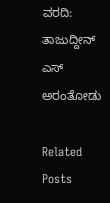ವರದಿ: ತಾಜುದ್ದೀನ್ ಎಸ್ ಅರಂತೋಡು

Related Posts